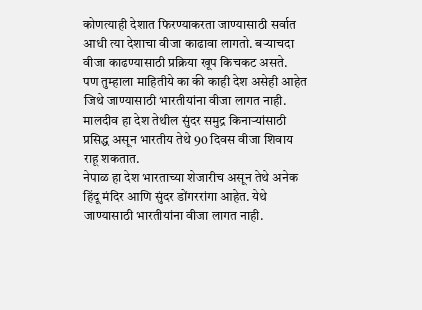कोणत्याही देशात फिरण्याकरता जाण्यासाठी सर्वात आधी त्या देशाचा वीजा काढावा लागतो. बऱ्याचदा वीजा काढण्यासाठी प्रक्रिया खूप किचकट असते.
पण तुम्हाला माहितीये का की काही देश असेही आहेत जिथे जाण्यासाठी भारतीयांना वीजा लागत नाही.
मालदीव हा देश तेथील सुंदर समुद्र किनाऱ्यांसाठी प्रसिद्ध असून भारतीय तेथे 90 दिवस वीजा शिवाय राहू शकतात.
नेपाळ हा देश भारताच्या शेजारीच असून तेथे अनेक हिंदू मंदिर आणि सुंदर डोंगररांगा आहेत. येथे जाण्यासाठी भारतीयांना वीजा लागत नाही.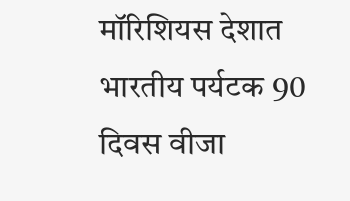मॉरिशियस देशात भारतीय पर्यटक 90 दिवस वीजा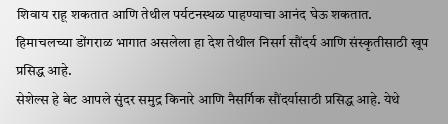शिवाय राहू शकतात आणि तेथील पर्यटनस्थळ पाहण्याचा आनंद घेऊ शकतात.
हिमाचलच्या डोंगराळ भागात असलेला हा देश तेथील निसर्ग सौंदर्य आणि संस्कृतीसाठी खूप प्रसिद्ध आहे.
सेशेल्स हे बेट आपले सुंदर समुद्र किनारे आणि नैसर्गिक सौंदर्यासाठी प्रसिद्ध आहे. येथे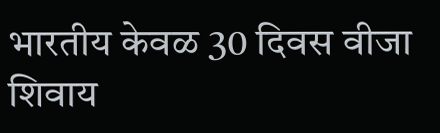भारतीय केवळ 30 दिवस वीजा शिवाय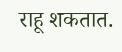राहू शकतात.